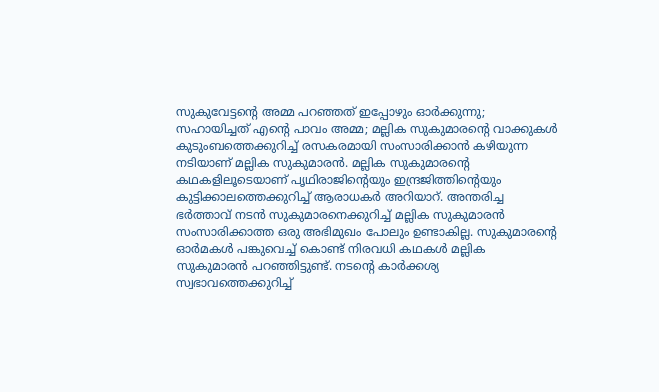സുകുവേട്ടന്റെ അമ്മ പറഞ്ഞത് ഇപ്പോഴും ഓർക്കുന്നു; സഹായിച്ചത് എന്റെ പാവം അമ്മ; മല്ലിക സുകുമാരന്റെ വാക്കുകൾ
കുടുംബത്തെക്കുറിച്ച് രസകരമായി സംസാരിക്കാൻ കഴിയുന്ന നടിയാണ് മല്ലിക സുകുമാരൻ. മല്ലിക സുകുമാരന്റെ കഥകളിലൂടെയാണ് പൃഥിരാജിന്റെയും ഇന്ദ്രജിത്തിന്റെയും കുട്ടിക്കാലത്തെക്കുറിച്ച് ആരാധകർ അറിയാറ്. അന്തരിച്ച ഭർത്താവ് നടൻ സുകുമാരനെക്കുറിച്ച് മല്ലിക സുകുമാരൻ സംസാരിക്കാത്ത ഒരു അഭിമുഖം പോലും ഉണ്ടാകില്ല. സുകുമാരന്റെ ഓർമകൾ പങ്കുവെച്ച് കൊണ്ട് നിരവധി കഥകൾ മല്ലിക സുകുമാരൻ പറഞ്ഞിട്ടുണ്ട്. നടന്റെ കാർക്കശ്യ സ്വഭാവത്തെക്കുറിച്ച്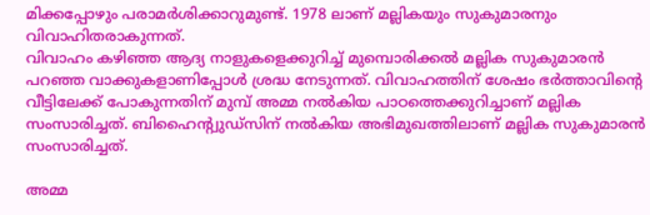മിക്കപ്പോഴും പരാമർശിക്കാറുമുണ്ട്. 1978 ലാണ് മല്ലികയും സുകുമാരനും വിവാഹിതരാകുന്നത്.
വിവാഹം കഴിഞ്ഞ ആദ്യ നാളുകളെക്കുറിച്ച് മുമ്പൊരിക്കൽ മല്ലിക സുകുമാരൻ പറഞ്ഞ വാക്കുകളാണിപ്പോൾ ശ്രദ്ധ നേടുന്നത്. വിവാഹത്തിന് ശേഷം ഭർത്താവിന്റെ വീട്ടിലേക്ക് പോകുന്നതിന് മുമ്പ് അമ്മ നൽകിയ പാഠത്തെക്കുറിച്ചാണ് മല്ലിക സംസാരിച്ചത്. ബിഹൈന്റ്വുഡ്സിന് നൽകിയ അഭിമുഖത്തിലാണ് മല്ലിക സുകുമാരൻ സംസാരിച്ചത്.

അമ്മ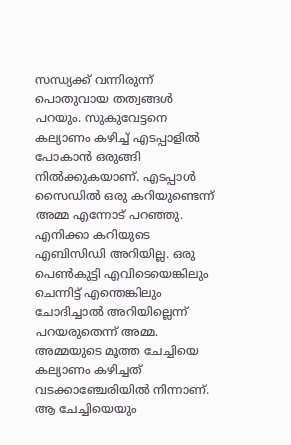സന്ധ്യക്ക് വന്നിരുന്ന് പൊതുവായ തത്വങ്ങൾ പറയും. സുകുവേട്ടനെ കല്യാണം കഴിച്ച് എടപ്പാളിൽ പോകാൻ ഒരുങ്ങി നിൽക്കുകയാണ്. എടപ്പാൾ സൈഡിൽ ഒരു കറിയുണ്ടെന്ന് അമ്മ എന്നോട് പറഞ്ഞു. എനിക്കാ കറിയുടെ എബിസിഡി അറിയില്ല. ഒരു പെൺകുട്ടി എവിടെയെങ്കിലും ചെന്നിട്ട് എന്തെങ്കിലും ചോദിച്ചാൽ അറിയില്ലെന്ന് പറയരുതെന്ന് അമ്മ. അമ്മയുടെ മൂത്ത ചേച്ചിയെ കല്യാണം കഴിച്ചത് വടക്കാഞ്ചേരിയിൽ നിന്നാണ്.
ആ ചേച്ചിയെയും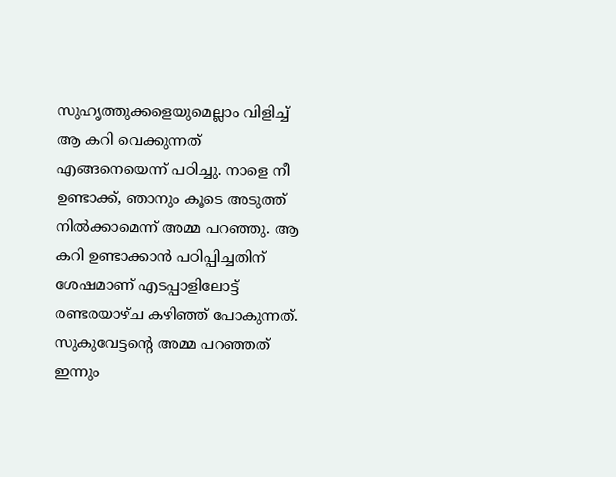സുഹൃത്തുക്കളെയുമെല്ലാം വിളിച്ച് ആ കറി വെക്കുന്നത് എങ്ങനെയെന്ന് പഠിച്ചു. നാളെ നീ ഉണ്ടാക്ക്, ഞാനും കൂടെ അടുത്ത് നിൽക്കാമെന്ന് അമ്മ പറഞ്ഞു. ആ കറി ഉണ്ടാക്കാൻ പഠിപ്പിച്ചതിന് ശേഷമാണ് എടപ്പാളിലോട്ട് രണ്ടരയാഴ്ച കഴിഞ്ഞ് പോകുന്നത്. സുകുവേട്ടന്റെ അമ്മ പറഞ്ഞത് ഇന്നും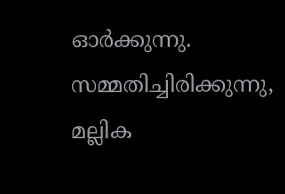ഓർക്കുന്നു. സമ്മതിച്ചിരിക്കുന്നു, മല്ലിക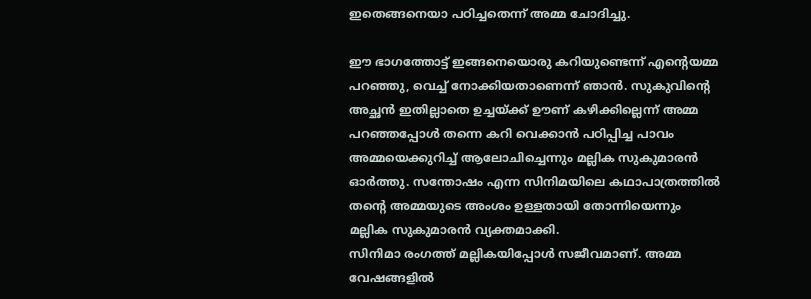ഇതെങ്ങനെയാ പഠിച്ചതെന്ന് അമ്മ ചോദിച്ചു.

ഈ ഭാഗത്തോട്ട് ഇങ്ങനെയൊരു കറിയുണ്ടെന്ന് എന്റെയമ്മ പറഞ്ഞു, വെച്ച് നോക്കിയതാണെന്ന് ഞാൻ. സുകുവിന്റെ അച്ഛൻ ഇതില്ലാതെ ഉച്ചയ്ക്ക് ഊണ് കഴിക്കില്ലെന്ന് അമ്മ പറഞ്ഞപ്പോൾ തന്നെ കറി വെക്കാൻ പഠിപ്പിച്ച പാവം അമ്മയെക്കുറിച്ച് ആലോചിച്ചെന്നും മല്ലിക സുകുമാരൻ ഓർത്തു. സന്തോഷം എന്ന സിനിമയിലെ കഥാപാത്രത്തിൽ തന്റെ അമ്മയുടെ അംശം ഉള്ളതായി തോന്നിയെന്നും മല്ലിക സുകുമാരൻ വ്യക്തമാക്കി.
സിനിമാ രംഗത്ത് മല്ലികയിപ്പോൾ സജീവമാണ്. അമ്മ വേഷങ്ങളിൽ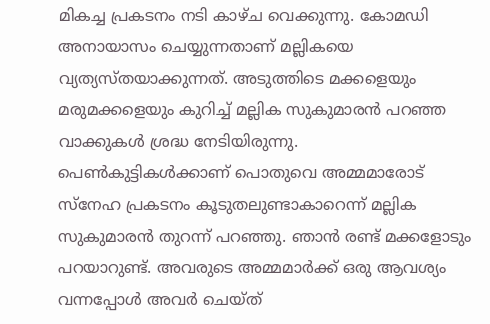മികച്ച പ്രകടനം നടി കാഴ്ച വെക്കുന്നു. കോമഡി അനായാസം ചെയ്യുന്നതാണ് മല്ലികയെ വ്യത്യസ്തയാക്കുന്നത്. അടുത്തിടെ മക്കളെയും മരുമക്കളെയും കുറിച്ച് മല്ലിക സുകുമാരൻ പറഞ്ഞ വാക്കുകൾ ശ്രദ്ധ നേടിയിരുന്നു.
പെൺകുട്ടികൾക്കാണ് പൊതുവെ അമ്മമാരോട് സ്നേഹ പ്രകടനം കൂടുതലുണ്ടാകാറെന്ന് മല്ലിക സുകുമാരൻ തുറന്ന് പറഞ്ഞു. ഞാൻ രണ്ട് മക്കളോടും പറയാറുണ്ട്. അവരുടെ അമ്മമാർക്ക് ഒരു ആവശ്യം വന്നപ്പോൾ അവർ ചെയ്ത്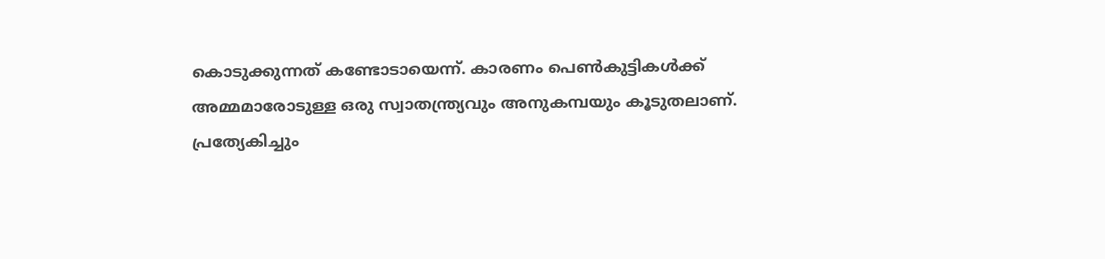കൊടുക്കുന്നത് കണ്ടോടായെന്ന്. കാരണം പെൺകുട്ടികൾക്ക് അമ്മമാരോടുള്ള ഒരു സ്വാതന്ത്ര്യവും അനുകമ്പയും കൂടുതലാണ്. പ്രത്യേകിച്ചും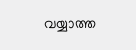വയ്യാത്ത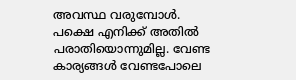അവസ്ഥ വരുമ്പോൾ.
പക്ഷെ എനിക്ക് അതിൽ പരാതിയൊന്നുമില്ല. വേണ്ട കാര്യങ്ങൾ വേണ്ടപോലെ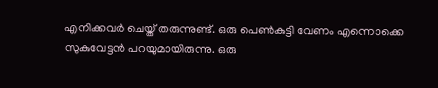എനിക്കവർ ചെയ്ത് തരുന്നുണ്ട്. ഒരു പെൺകുട്ടി വേണം എന്നൊക്കെ സുകുവേട്ടൻ പറയുമായിരുന്നു. ഒരു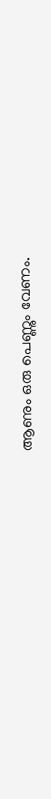ആണും ഒരു പെണ്ണും വേണം.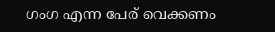ഗംഗ എന്ന പേര് വെക്കണം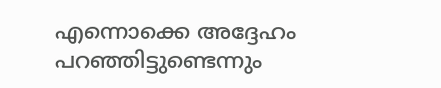എന്നൊക്കെ അദ്ദേഹം പറഞ്ഞിട്ടുണ്ടെന്നും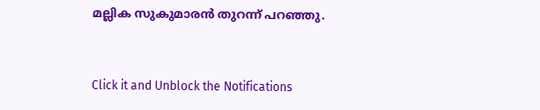മല്ലിക സുകുമാരൻ തുറന്ന് പറഞ്ഞു.


Click it and Unblock the Notifications